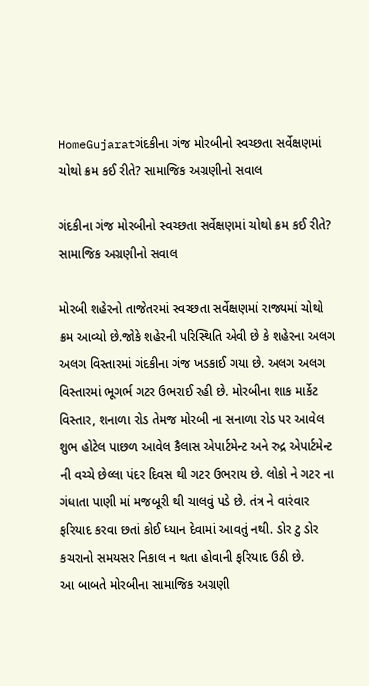HomeGujaratગંદકીના ગંજ મોરબીનો સ્વચ્છતા સર્વેક્ષણમાં ચોથો ક્રમ કઈ રીતે? સામાજિક અગ્રણીનો સવાલ

ગંદકીના ગંજ મોરબીનો સ્વચ્છતા સર્વેક્ષણમાં ચોથો ક્રમ કઈ રીતે? સામાજિક અગ્રણીનો સવાલ

મોરબી શહેરનો તાજેતરમાં સ્વચ્છતા સર્વેક્ષણમાં રાજ્યમાં ચોથો ક્રમ આવ્યો છે.જોકે શહેરની પરિસ્થિતિ એવી છે કે શહેરના અલગ અલગ વિસ્તારમાં ગંદકીના ગંજ ખડકાઈ ગયા છે. અલગ અલગ વિસ્તારમાં ભૂગર્ભ ગટર ઉભરાઈ રહી છે. મોરબીના શાક માર્કેટ વિસ્તાર, શનાળા રોડ તેમજ મોરબી ના સનાળા રોડ પર આવેલ શુભ હોટેલ પાછળ આવેલ કૈલાસ એપાર્ટમેન્ટ અને રુદ્ર એપાર્ટમેન્ટ ની વચ્ચે છેલ્લા પંદર દિવસ થી ગટર ઉભરાય છે. લોકો ને ગટર ના ગંધાતા પાણી માં મજબૂરી થી ચાલવું પડે છે. તંત્ર ને વારંવાર ફરિયાદ કરવા છતાં કોઈ ધ્યાન દેવામાં આવતું નથી. ડોર ટુ ડોર કચરાનો સમયસર નિકાલ ન થતા હોવાની ફરિયાદ ઉઠી છે.
આ બાબતે મોરબીના સામાજિક અગ્રણી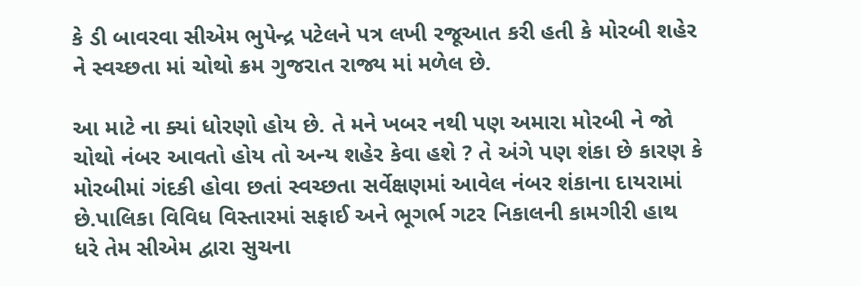કે ડી બાવરવા સીએમ ભુપેન્દ્ર પટેલને પત્ર લખી રજૂઆત કરી હતી કે મોરબી શહેર ને સ્વચ્છતા માં ચોથો ક્રમ ગુજરાત રાજ્ય માં મળેલ છે.

આ માટે ના ક્યાં ધોરણો હોય છે. તે મને ખબર નથી પણ અમારા મોરબી ને જો ચોથો નંબર આવતો હોય તો અન્ય શહેર કેવા હશે ? તે અંગે પણ શંકા છે કારણ કે મોરબીમાં ગંદકી હોવા છતાં સ્વચ્છતા સર્વેક્ષણમાં આવેલ નંબર શંકાના દાયરામાં છે.પાલિકા વિવિધ વિસ્તારમાં સફાઈ અને ભૂગર્ભ ગટર નિકાલની કામગીરી હાથ ધરે તેમ સીએમ દ્વારા સુચના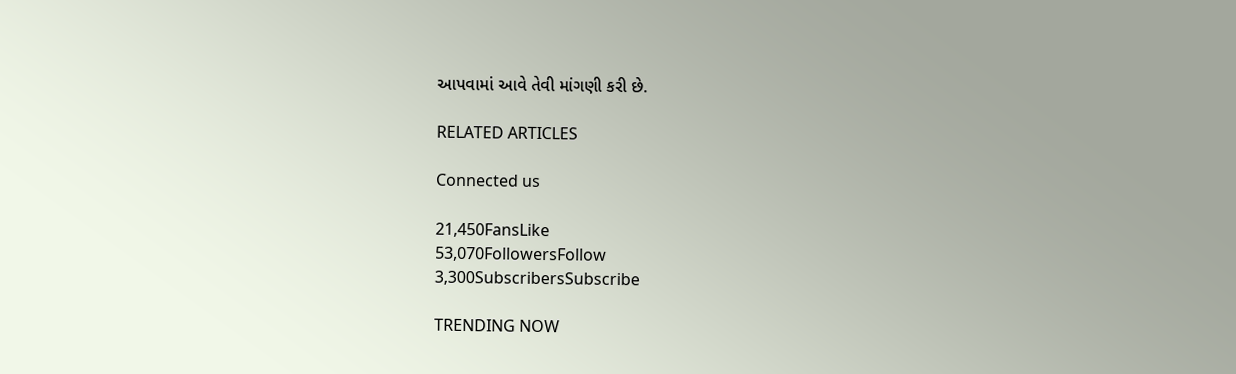આપવામાં આવે તેવી માંગણી કરી છે.

RELATED ARTICLES

Connected us

21,450FansLike
53,070FollowersFollow
3,300SubscribersSubscribe

TRENDING NOW